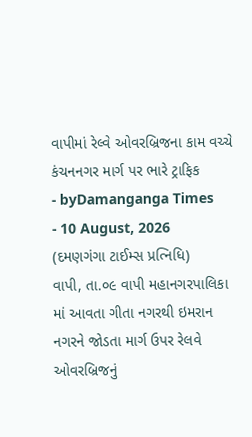વાપીમાં રેલ્વે ઓવરબ્રિજના કામ વચ્ચે કંચનનગર માર્ગ પર ભારે ટ્રાફિક
- byDamanganga Times
- 10 August, 2026
(દમણગંગા ટાઈમ્સ પ્રત્નિધિ)
વાપી, તા.૦૯ વાપી મહાનગરપાલિકા માં આવતા ગીતા નગરથી ઇમરાન નગરને જોડતા માર્ગ ઉપર રેલવે ઓવરબ્રિજનું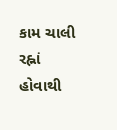કામ ચાલી રહ્નાં હોવાથી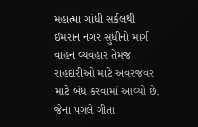મહાત્મા ગાંધી સર્કલથી ઇમરાન નગર સુધીનો માર્ગ વાહન વ્યવહાર તેમજ રાહદારીઓ માટે અવરજવર માટે બંધ કરવામાં આવ્યો છે. જેના પગલે ગીતા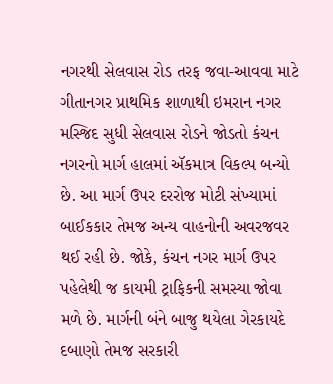નગરથી સેલવાસ રોડ તરફ જવા-આવવા માટે ગીતાનગર પ્રાથમિક શાળાથી ઇમરાન નગર મસ્જિદ સુધી સેલવાસ રોડને જોડતો કંચન નગરનો માર્ગ હાલમાં ઍકમાત્ર વિકલ્પ બન્યો છે. આ માર્ગ ઉપર દરરોજ મોટી સંખ્યામાં બાઈકકાર તેમજ અન્ય વાહનોની અવરજવર થઈ રહી છે. જોકે, કંચન નગર માર્ગ ઉપર પહેલેથી જ કાયમી ટ્રાફિકની સમસ્યા જોવા મળે છે. માર્ગની બંને બાજુ થયેલા ગેરકાયદે દબાણો તેમજ સરકારી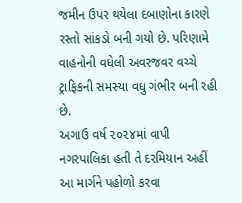જમીન ઉપર થયેલા દબાણોના કારણે રસ્તો સાંકડો બની ગયો છે. પરિણામે વાહનોની વધેલી અવરજવર વચ્ચે ટ્રાફિકની સમસ્યા વધુ ગંભીર બની રહી છે.
અગાઉ વર્ષ ૨૦૨૪માં વાપી નગરપાલિકા હતી તે દરમિયાન અહીં આ માર્ગને પહોળો કરવા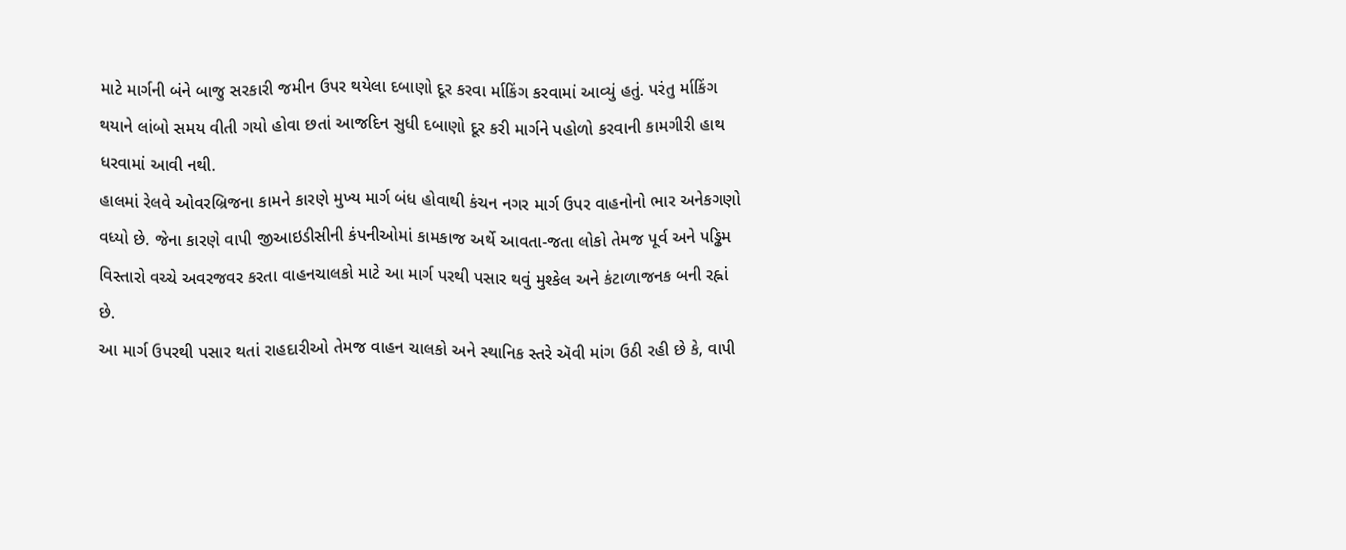માટે માર્ગની બંને બાજુ સરકારી જમીન ઉપર થયેલા દબાણો દૂર કરવા ર્માકિંગ કરવામાં આવ્યું હતું. પરંતુ ર્માકિંગ થયાને લાંબો સમય વીતી ગયો હોવા છતાં આજદિન સુધી દબાણો દૂર કરી માર્ગને પહોળો કરવાની કામગીરી હાથ ધરવામાં આવી નથી.
હાલમાં રેલવે ઓવરબ્રિજના કામને કારણે મુખ્ય માર્ગ બંધ હોવાથી કંચન નગર માર્ગ ઉપર વાહનોનો ભાર અનેકગણો વધ્યો છે. જેના કારણે વાપી જીઆઇડીસીની કંપનીઓમાં કામકાજ અર્થે આવતા-જતા લોકો તેમજ પૂર્વ અને પડ્ઢિમ વિસ્તારો વચ્ચે અવરજવર કરતા વાહનચાલકો માટે આ માર્ગ પરથી પસાર થવું મુશ્કેલ અને કંટાળાજનક બની રહ્નાં છે.
આ માર્ગ ઉપરથી પસાર થતાં રાહદારીઓ તેમજ વાહન ચાલકો અને સ્થાનિક સ્તરે ઍવી માંગ ઉઠી રહી છે કે, વાપી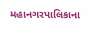મહાનગરપાલિકાના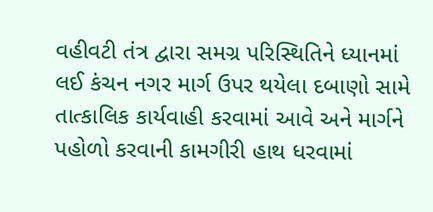વહીવટી તંત્ર દ્વારા સમગ્ર પરિસ્થિતિને ધ્યાનમાં લઈ કંચન નગર માર્ગ ઉપર થયેલા દબાણો સામે તાત્કાલિક કાર્યવાહી કરવામાં આવે અને માર્ગને પહોળો કરવાની કામગીરી હાથ ધરવામાં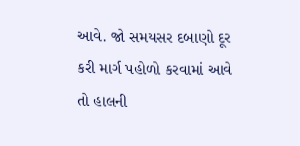આવે. જો સમયસર દબાણો દૂર કરી માર્ગ પહોળો કરવામાં આવે તો હાલની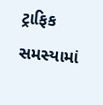ટ્રાફિક સમસ્યામાં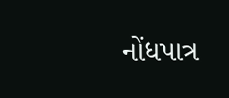નોંધપાત્ર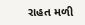રાહત મળી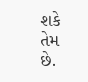શકે તેમ છે.